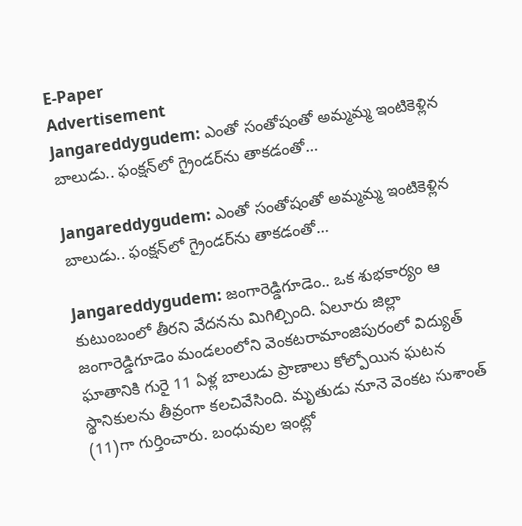E-Paper
Advertisement
Jangareddygudem: ఎంతో సంతోషంతో అమ్మమ్మ ఇంటికెళ్లిన బాలుడు.. ఫంక్షన్‌లో గ్రైండర్‌ను తాకడంతో…

Jangareddygudem: ఎంతో సంతోషంతో అమ్మమ్మ ఇంటికెళ్లిన బాలుడు.. ఫంక్షన్‌లో గ్రైండర్‌ను తాకడంతో…

Jangareddygudem: జంగారెడ్డిగూడెం.. ఒక శుభకార్యం ఆ కుటుంబంలో తీరని వేదనను మిగిల్చింది. ఏలూరు జిల్లా జంగారెడ్డిగూడెం మండలంలోని వెంకటరామాంజిపురంలో విద్యుత్ ఘాతానికి గురై 11 ఏళ్ల బాలుడు ప్రాణాలు కోల్పోయిన ఘటన స్థానికులను తీవ్రంగా కలచివేసింది. మృతుడు నూనె వెంకట సుశాంత్ (11)గా గుర్తించారు. బంధువుల ఇంట్లో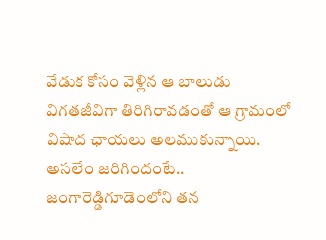వేడుక కోసం వెళ్లిన ఆ బాలుడు విగతజీవిగా తిరిగిరావడంతో ఆ గ్రామంలో విషాద ఛాయలు అలముకున్నాయి. అసలేం జరిగిందంటే.. జంగారెడ్డిగూడెంలోని తన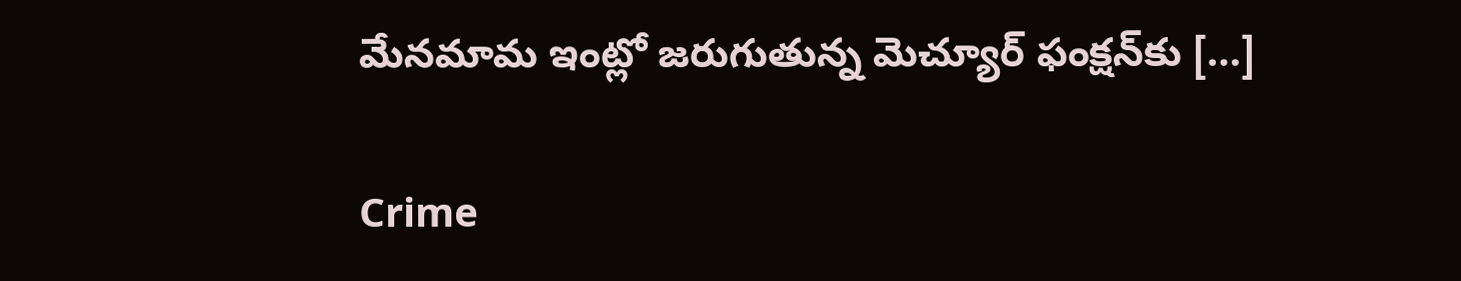మేనమామ ఇంట్లో జరుగుతున్న మెచ్యూర్ ఫంక్షన్‌కు […]

Crime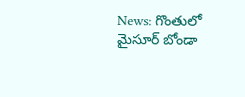News: గొంతులో మైసూర్ బోండా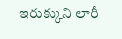ఇరుక్కుని లారీ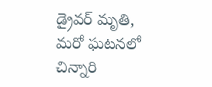డ్రైవర్ మృతి, మరో ఘటనలో చిన్నారి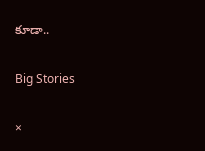కూడా..

Big Stories

×